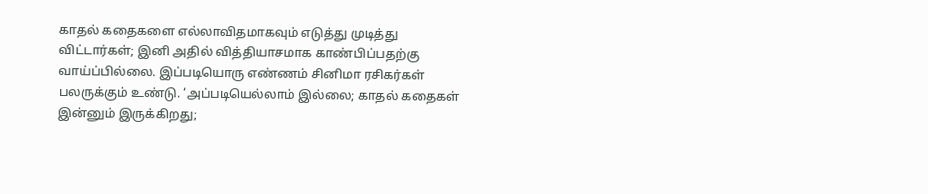காதல் கதைகளை எல்லாவிதமாகவும் எடுத்து முடித்து விட்டார்கள்; இனி அதில் வித்தியாசமாக காண்பிப்பதற்கு வாய்ப்பில்லை. இப்படியொரு எண்ணம் சினிமா ரசிகர்கள் பலருக்கும் உண்டு. ‘அப்படியெல்லாம் இல்லை; காதல் கதைகள் இன்னும் இருக்கிறது;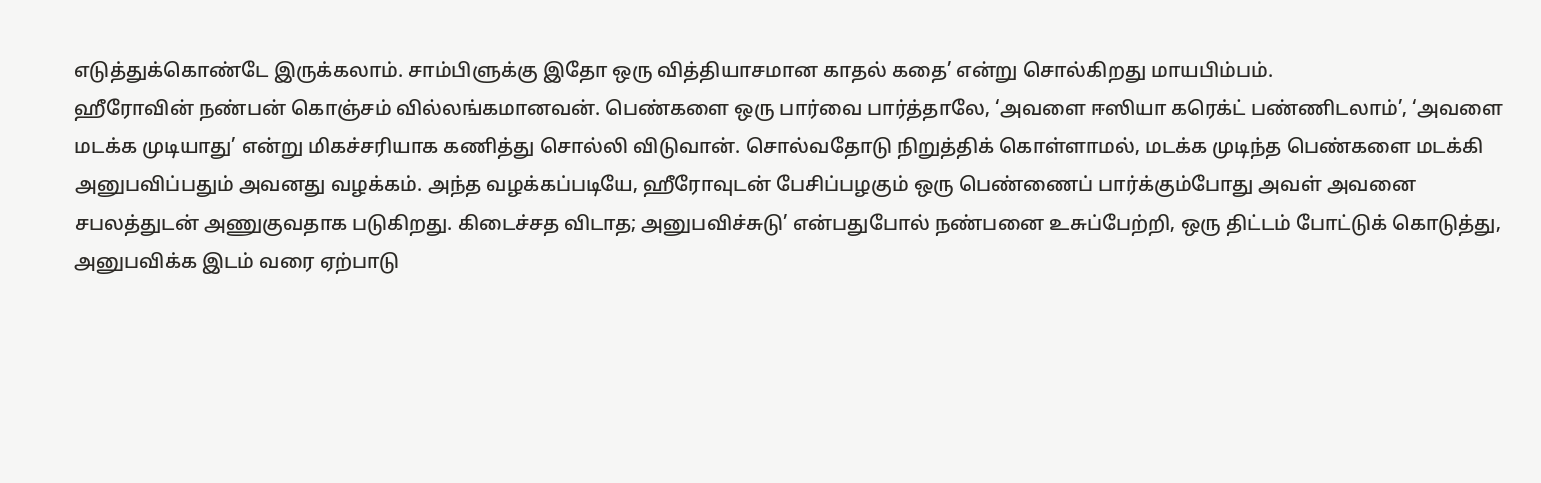எடுத்துக்கொண்டே இருக்கலாம். சாம்பிளுக்கு இதோ ஒரு வித்தியாசமான காதல் கதை’ என்று சொல்கிறது மாயபிம்பம்.
ஹீரோவின் நண்பன் கொஞ்சம் வில்லங்கமானவன். பெண்களை ஒரு பார்வை பார்த்தாலே, ‘அவளை ஈஸியா கரெக்ட் பண்ணிடலாம்’, ‘அவளை மடக்க முடியாது’ என்று மிகச்சரியாக கணித்து சொல்லி விடுவான். சொல்வதோடு நிறுத்திக் கொள்ளாமல், மடக்க முடிந்த பெண்களை மடக்கி அனுபவிப்பதும் அவனது வழக்கம். அந்த வழக்கப்படியே, ஹீரோவுடன் பேசிப்பழகும் ஒரு பெண்ணைப் பார்க்கும்போது அவள் அவனை சபலத்துடன் அணுகுவதாக படுகிறது. கிடைச்சத விடாத; அனுபவிச்சுடு’ என்பதுபோல் நண்பனை உசுப்பேற்றி, ஒரு திட்டம் போட்டுக் கொடுத்து, அனுபவிக்க இடம் வரை ஏற்பாடு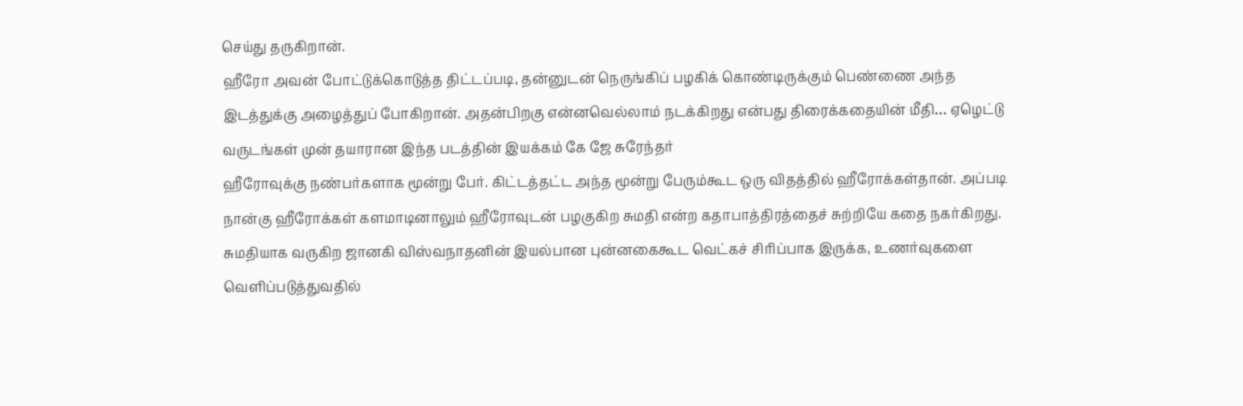செய்து தருகிறான்.
ஹீரோ அவன் போட்டுக்கொடுத்த திட்டப்படி, தன்னுடன் நெருங்கிப் பழகிக் கொண்டிருக்கும் பெண்ணை அந்த இடத்துக்கு அழைத்துப் போகிறான். அதன்பிறகு என்னவெல்லாம் நடக்கிறது என்பது திரைக்கதையின் மீதி… ஏழெட்டு வருடங்கள் முன் தயாரான இந்த படத்தின் இயக்கம் கே ஜே சுரேந்தர்
ஹீரோவுக்கு நண்பர்களாக மூன்று பேர். கிட்டத்தட்ட அந்த மூன்று பேரும்கூட ஒரு விதத்தில் ஹீரோக்கள்தான். அப்படி நான்கு ஹீரோக்கள் களமாடினாலும் ஹீரோவுடன் பழகுகிற சுமதி என்ற கதாபாத்திரத்தைச் சுற்றியே கதை நகர்கிறது. சுமதியாக வருகிற ஜானகி விஸ்வநாதனின் இயல்பான புன்னகைகூட வெட்கச் சிரிப்பாக இருக்க, உணர்வுகளை வெளிப்படுத்துவதில்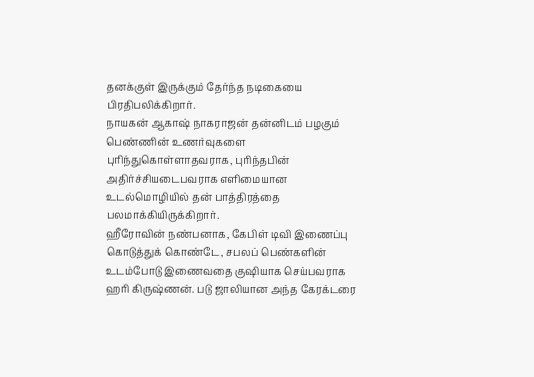தனக்குள் இருக்கும் தேர்ந்த நடிகையை பிரதிபலிக்கிறார்.
நாயகன் ஆகாஷ் நாகராஜன் தன்னிடம் பழகும் பெண்ணின் உணர்வுகளை புரிந்துகொள்ளாதவராக, புரிந்தபின் அதிர்ச்சியடைபவராக எளிமையான உடல்மொழியில் தன் பாத்திரத்தை பலமாக்கியிருக்கிறார்.
ஹீரோவின் நண்பனாக, கேபிள் டிவி இணைப்பு கொடுத்துக் கொண்டே, சபலப் பெண்களின் உடம்போடு இணைவதை குஷியாக செய்பவராக ஹரி கிருஷ்ணன். படு ஜாலியான அந்த கேரக்டரை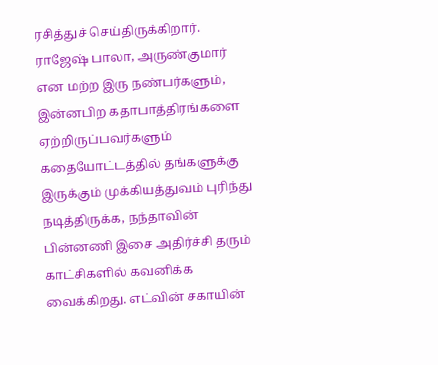ரசித்துச் செய்திருக்கிறார்.
ராஜேஷ் பாலா, அருண்குமார் என மற்ற இரு நண்பர்களும், இன்னபிற கதாபாத்திரங்களை ஏற்றிருப்பவர்களும் கதையோட்டத்தில் தங்களுக்கு இருக்கும் முக்கியத்துவம் புரிந்து நடித்திருக்க, நந்தாவின் பின்னணி இசை அதிர்ச்சி தரும் காட்சிகளில் கவனிக்க வைக்கிறது. எட்வின் சகாயின்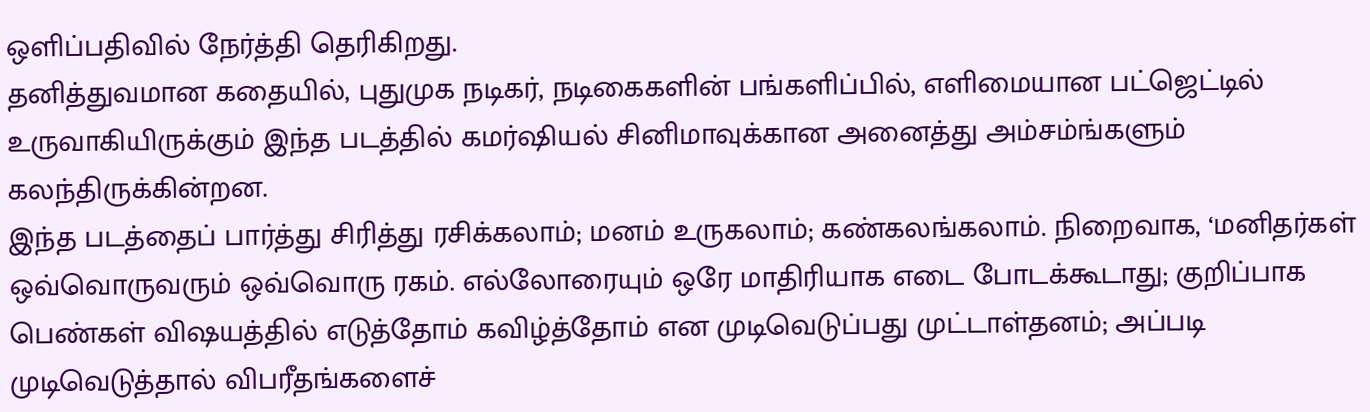ஒளிப்பதிவில் நேர்த்தி தெரிகிறது.
தனித்துவமான கதையில், புதுமுக நடிகர், நடிகைகளின் பங்களிப்பில், எளிமையான பட்ஜெட்டில் உருவாகியிருக்கும் இந்த படத்தில் கமர்ஷியல் சினிமாவுக்கான அனைத்து அம்சம்ங்களும் கலந்திருக்கின்றன.
இந்த படத்தைப் பார்த்து சிரித்து ரசிக்கலாம்; மனம் உருகலாம்; கண்கலங்கலாம். நிறைவாக, ‘மனிதர்கள் ஒவ்வொருவரும் ஒவ்வொரு ரகம். எல்லோரையும் ஒரே மாதிரியாக எடை போடக்கூடாது; குறிப்பாக பெண்கள் விஷயத்தில் எடுத்தோம் கவிழ்த்தோம் என முடிவெடுப்பது முட்டாள்தனம்; அப்படி முடிவெடுத்தால் விபரீதங்களைச்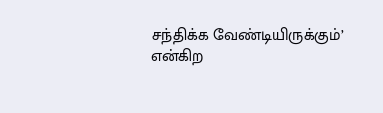சந்திக்க வேண்டியிருக்கும்’ என்கிற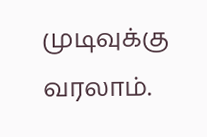முடிவுக்கு வரலாம்.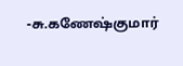-சு.கணேஷ்குமார்